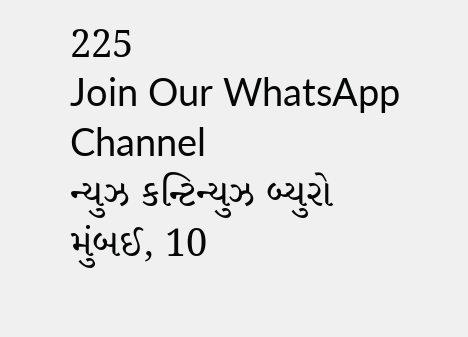225
Join Our WhatsApp Channel
ન્યુઝ કન્ટિન્યુઝ બ્યુરો
મુંબઈ, 10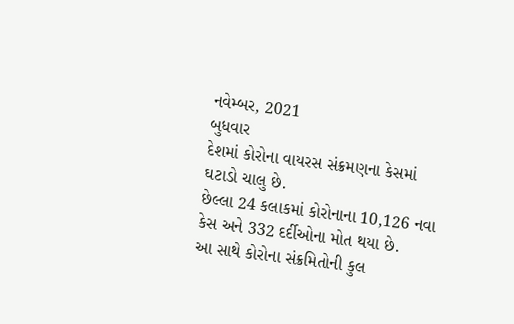નવેમ્બર, 2021
બુધવાર
દેશમાં કોરોના વાયરસ સંક્રમણના કેસમાં ઘટાડો ચાલુ છે.
છેલ્લા 24 કલાકમાં કોરોનાના 10,126 નવા કેસ અને 332 દર્દીઓના મોત થયા છે.
આ સાથે કોરોના સંક્રમિતોની કુલ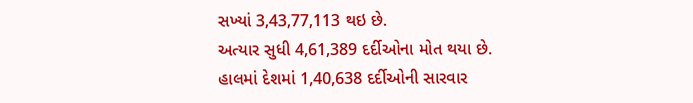સખ્યાં 3,43,77,113 થઇ છે.
અત્યાર સુધી 4,61,389 દર્દીઓના મોત થયા છે.
હાલમાં દેશમાં 1,40,638 દર્દીઓની સારવાર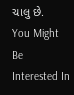ચાલુ છે.
You Might Be Interested In